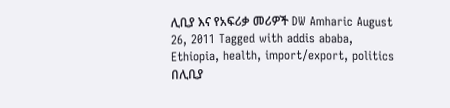ሊቢያ እና የአፍሪቃ መሪዎች DW Amharic August 26, 2011 Tagged with addis ababa, Ethiopia, health, import/export, politics በሊቢያ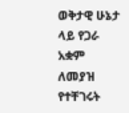ወቅታዊ ሁኔታ ላይ የጋራ አቋም ለመያዝ የተቸገሩት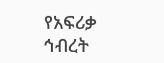የአፍሪቃ ኅብረት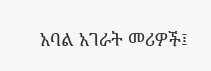አባል አገራት መሪዎች፤